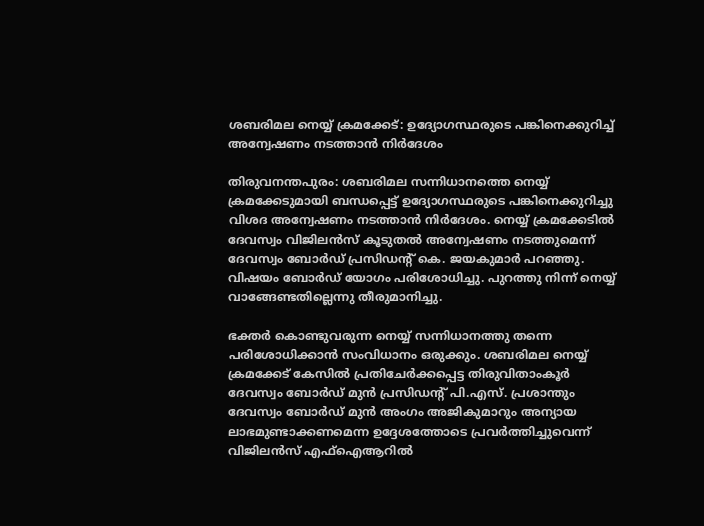ശബരിമല നെയ്യ് ക്രമക്കേട്: ഉദ്യോഗസ്ഥരുടെ പങ്കിനെക്കുറിച്ച് അന്വേഷണം നടത്താൻ നിർദേശം

തിരുവനന്തപുരം: ശബരിമല സന്നിധാനത്തെ നെയ്യ് ക്രമക്കേടുമായി ബന്ധപ്പെട്ട് ഉദ്യോഗസ്ഥരുടെ പങ്കിനെക്കുറിച്ചു വിശദ അന്വേഷണം നടത്താൻ നിർദേശം. നെയ്യ് ക്രമക്കേടിൽ ദേവസ്വം വിജിലൻസ് കൂടുതൽ അന്വേഷണം നടത്തുമെന്ന് ദേവസ്വം ബോർഡ് പ്രസിഡന്‍റ് കെ. ജയകുമാർ പറഞ്ഞു. വിഷയം ബോർഡ് യോഗം പരിശോധിച്ചു. പുറത്തു നിന്ന് നെയ്യ് വാങ്ങേണ്ടതില്ലെന്നു തീരുമാനിച്ചു.

ഭക്തർ കൊണ്ടുവരുന്ന നെയ്യ് സന്നിധാനത്തു തന്നെ പരിശോധിക്കാൻ സംവിധാനം ഒരുക്കും. ശബരിമല നെയ്യ് ക്രമക്കേട് കേസിൽ പ്രതിചേർക്കപ്പെട്ട തിരുവിതാംകൂർ ദേവസ്വം ബോർഡ് മുൻ പ്രസിഡന്‍റ് പി.എസ്. പ്രശാന്തും ദേവസ്വം ബോർഡ് മുൻ അംഗം അജികുമാറും അന്യായ ലാഭമുണ്ടാക്കണമെന്ന ഉദ്ദേശത്തോടെ പ്രവർത്തിച്ചുവെന്ന് വിജിലൻസ് എഫ്ഐആറിൽ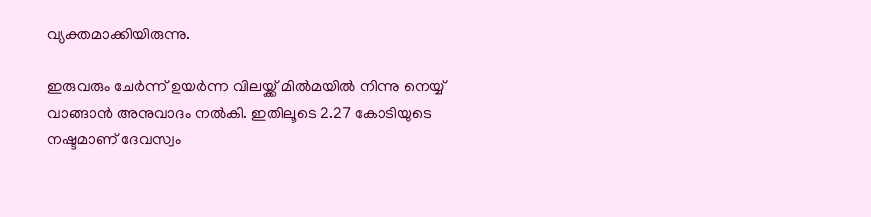വ്യക്തമാക്കിയിരുന്നു.

ഇരുവരും ചേർന്ന് ഉയർന്ന വിലയ്ക്ക് മിൽമയിൽ നിന്നു നെയ്യ് വാങ്ങാൻ അനുവാദം നൽകി. ഇതിലൂടെ 2.27 കോടിയുടെ നഷ്ടമാണ് ദേവസ്വം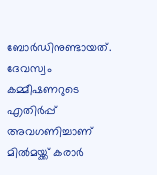ബോർഡിനുണ്ടായത്. ദേവസ്വം കമ്മീഷണറുടെ എതിർപ്പ് അവഗണിച്ചാണ് മിൽമയ്ക്ക് കരാർ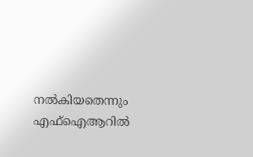നൽകിയതെന്നും എഫ്ഐആറിൽ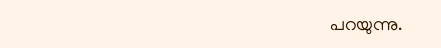പറയുന്നു.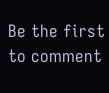Be the first to comment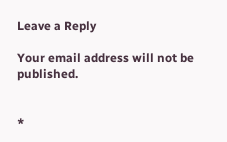Leave a Reply

Your email address will not be published.


*